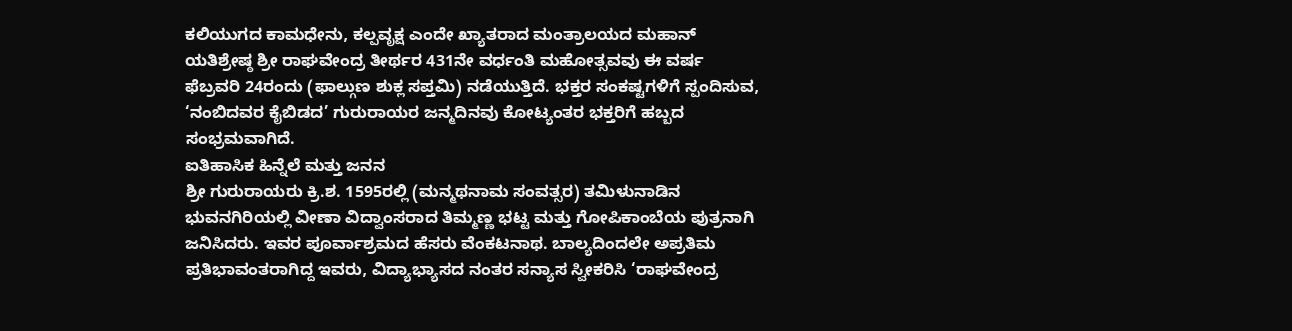ಕಲಿಯುಗದ ಕಾಮಧೇನು, ಕಲ್ಪವೃಕ್ಷ ಎಂದೇ ಖ್ಯಾತರಾದ ಮಂತ್ರಾಲಯದ ಮಹಾನ್ ಯತಿಶ್ರೇಷ್ಠ ಶ್ರೀ ರಾಘವೇಂದ್ರ ತೀರ್ಥರ 431ನೇ ವರ್ಧಂತಿ ಮಹೋತ್ಸವವು ಈ ವರ್ಷ ಫೆಬ್ರವರಿ 24ರಂದು (ಫಾಲ್ಗುಣ ಶುಕ್ಲ ಸಪ್ತಮಿ) ನಡೆಯುತ್ತಿದೆ. ಭಕ್ತರ ಸಂಕಷ್ಟಗಳಿಗೆ ಸ್ಪಂದಿಸುವ, ‘ನಂಬಿದವರ ಕೈಬಿಡದ’ ಗುರುರಾಯರ ಜನ್ಮದಿನವು ಕೋಟ್ಯಂತರ ಭಕ್ತರಿಗೆ ಹಬ್ಬದ ಸಂಭ್ರಮವಾಗಿದೆ.
ಐತಿಹಾಸಿಕ ಹಿನ್ನೆಲೆ ಮತ್ತು ಜನನ
ಶ್ರೀ ಗುರುರಾಯರು ಕ್ರಿ.ಶ. 1595ರಲ್ಲಿ (ಮನ್ಮಥನಾಮ ಸಂವತ್ಸರ) ತಮಿಳುನಾಡಿನ ಭುವನಗಿರಿಯಲ್ಲಿ ವೀಣಾ ವಿದ್ವಾಂಸರಾದ ತಿಮ್ಮಣ್ಣ ಭಟ್ಟ ಮತ್ತು ಗೋಪಿಕಾಂಬೆಯ ಪುತ್ರನಾಗಿ ಜನಿಸಿದರು. ಇವರ ಪೂರ್ವಾಶ್ರಮದ ಹೆಸರು ವೆಂಕಟನಾಥ. ಬಾಲ್ಯದಿಂದಲೇ ಅಪ್ರತಿಮ ಪ್ರತಿಭಾವಂತರಾಗಿದ್ದ ಇವರು, ವಿದ್ಯಾಭ್ಯಾಸದ ನಂತರ ಸನ್ಯಾಸ ಸ್ವೀಕರಿಸಿ ‘ರಾಘವೇಂದ್ರ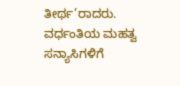ತೀರ್ಥ’ರಾದರು.
ವರ್ಧಂತಿಯ ಮಹತ್ವ
ಸನ್ಯಾಸಿಗಳಿಗೆ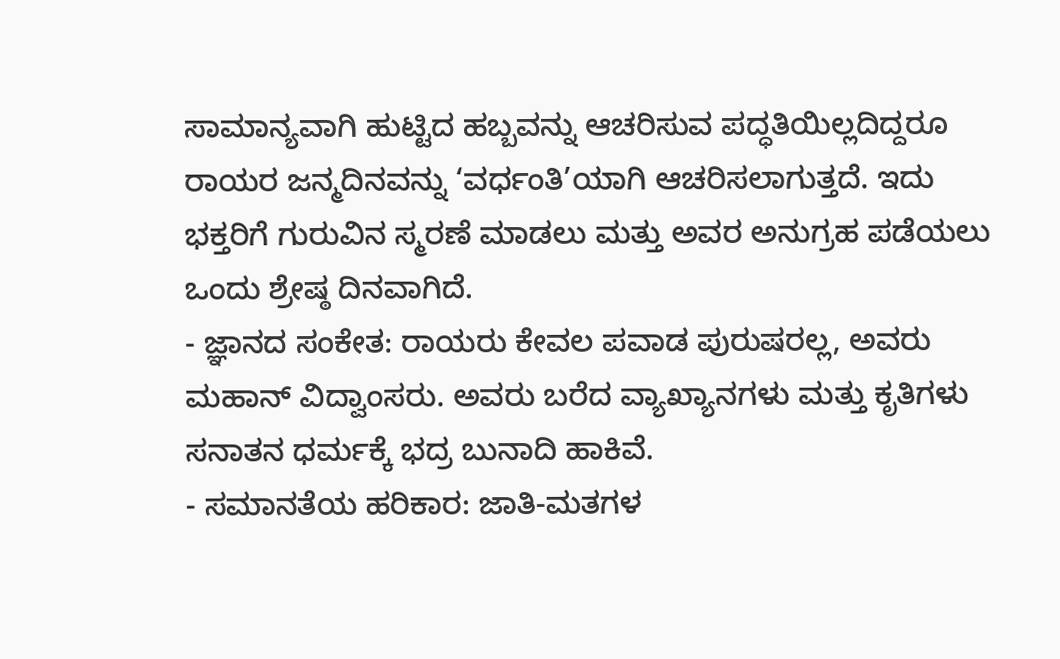ಸಾಮಾನ್ಯವಾಗಿ ಹುಟ್ಟಿದ ಹಬ್ಬವನ್ನು ಆಚರಿಸುವ ಪದ್ಧತಿಯಿಲ್ಲದಿದ್ದರೂ ರಾಯರ ಜನ್ಮದಿನವನ್ನು ‘ವರ್ಧಂತಿ’ಯಾಗಿ ಆಚರಿಸಲಾಗುತ್ತದೆ. ಇದು ಭಕ್ತರಿಗೆ ಗುರುವಿನ ಸ್ಮರಣೆ ಮಾಡಲು ಮತ್ತು ಅವರ ಅನುಗ್ರಹ ಪಡೆಯಲು ಒಂದು ಶ್ರೇಷ್ಠ ದಿನವಾಗಿದೆ.
- ಜ್ಞಾನದ ಸಂಕೇತ: ರಾಯರು ಕೇವಲ ಪವಾಡ ಪುರುಷರಲ್ಲ, ಅವರು ಮಹಾನ್ ವಿದ್ವಾಂಸರು. ಅವರು ಬರೆದ ವ್ಯಾಖ್ಯಾನಗಳು ಮತ್ತು ಕೃತಿಗಳು ಸನಾತನ ಧರ್ಮಕ್ಕೆ ಭದ್ರ ಬುನಾದಿ ಹಾಕಿವೆ.
- ಸಮಾನತೆಯ ಹರಿಕಾರ: ಜಾತಿ-ಮತಗಳ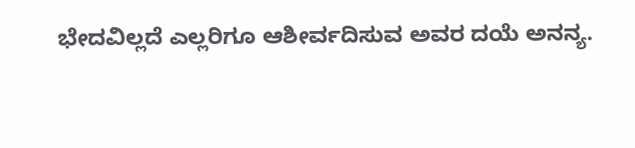ಭೇದವಿಲ್ಲದೆ ಎಲ್ಲರಿಗೂ ಆಶೀರ್ವದಿಸುವ ಅವರ ದಯೆ ಅನನ್ಯ.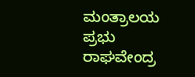ಮಂತ್ರಾಲಯ ಪ್ರಭು ರಾಘವೇಂದ್ರ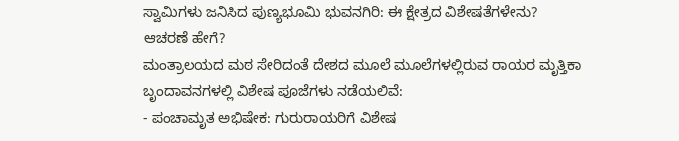ಸ್ವಾಮಿಗಳು ಜನಿಸಿದ ಪುಣ್ಯಭೂಮಿ ಭುವನಗಿರಿ: ಈ ಕ್ಷೇತ್ರದ ವಿಶೇಷತೆಗಳೇನು?
ಆಚರಣೆ ಹೇಗೆ?
ಮಂತ್ರಾಲಯದ ಮಠ ಸೇರಿದಂತೆ ದೇಶದ ಮೂಲೆ ಮೂಲೆಗಳಲ್ಲಿರುವ ರಾಯರ ಮೃತ್ತಿಕಾ ಬೃಂದಾವನಗಳಲ್ಲಿ ವಿಶೇಷ ಪೂಜೆಗಳು ನಡೆಯಲಿವೆ:
- ಪಂಚಾಮೃತ ಅಭಿಷೇಕ: ಗುರುರಾಯರಿಗೆ ವಿಶೇಷ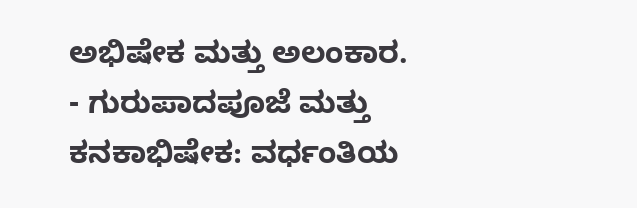ಅಭಿಷೇಕ ಮತ್ತು ಅಲಂಕಾರ.
- ಗುರುಪಾದಪೂಜೆ ಮತ್ತು ಕನಕಾಭಿಷೇಕ: ವರ್ಧಂತಿಯ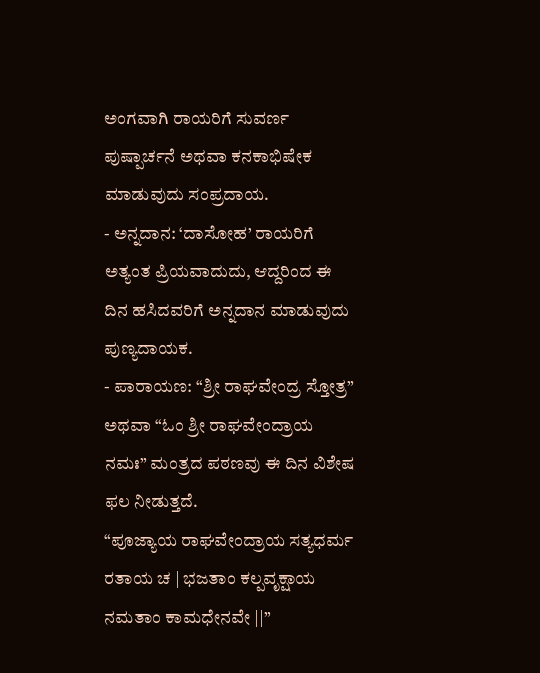ಅಂಗವಾಗಿ ರಾಯರಿಗೆ ಸುವರ್ಣ ಪುಷ್ಪಾರ್ಚನೆ ಅಥವಾ ಕನಕಾಭಿಷೇಕ ಮಾಡುವುದು ಸಂಪ್ರದಾಯ.
- ಅನ್ನದಾನ: ‘ದಾಸೋಹ’ ರಾಯರಿಗೆ ಅತ್ಯಂತ ಪ್ರಿಯವಾದುದು, ಆದ್ದರಿಂದ ಈ ದಿನ ಹಸಿದವರಿಗೆ ಅನ್ನದಾನ ಮಾಡುವುದು ಪುಣ್ಯದಾಯಕ.
- ಪಾರಾಯಣ: “ಶ್ರೀ ರಾಘವೇಂದ್ರ ಸ್ತೋತ್ರ” ಅಥವಾ “ಓಂ ಶ್ರೀ ರಾಘವೇಂದ್ರಾಯ ನಮಃ” ಮಂತ್ರದ ಪಠಣವು ಈ ದಿನ ವಿಶೇಷ ಫಲ ನೀಡುತ್ತದೆ.
“ಪೂಜ್ಯಾಯ ರಾಘವೇಂದ್ರಾಯ ಸತ್ಯಧರ್ಮ ರತಾಯ ಚ | ಭಜತಾಂ ಕಲ್ಪವೃಕ್ಷಾಯ ನಮತಾಂ ಕಾಮಧೇನವೇ ||”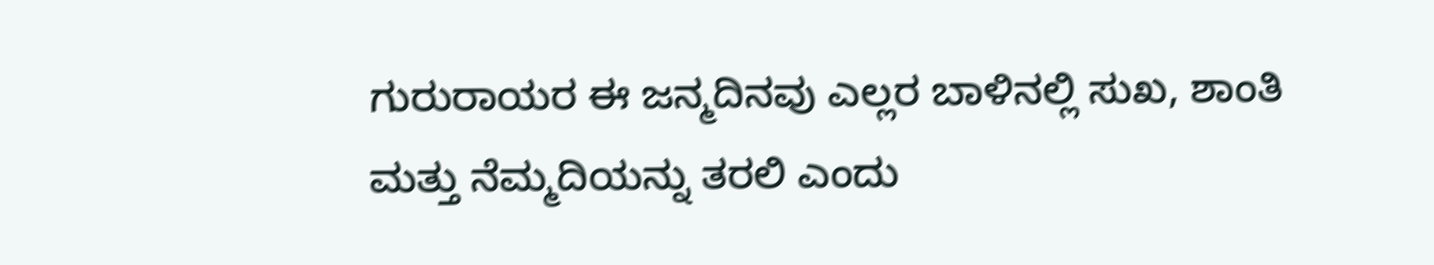ಗುರುರಾಯರ ಈ ಜನ್ಮದಿನವು ಎಲ್ಲರ ಬಾಳಿನಲ್ಲಿ ಸುಖ, ಶಾಂತಿ ಮತ್ತು ನೆಮ್ಮದಿಯನ್ನು ತರಲಿ ಎಂದು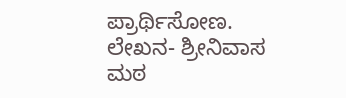ಪ್ರಾರ್ಥಿಸೋಣ.
ಲೇಖನ- ಶ್ರೀನಿವಾಸ ಮಠ